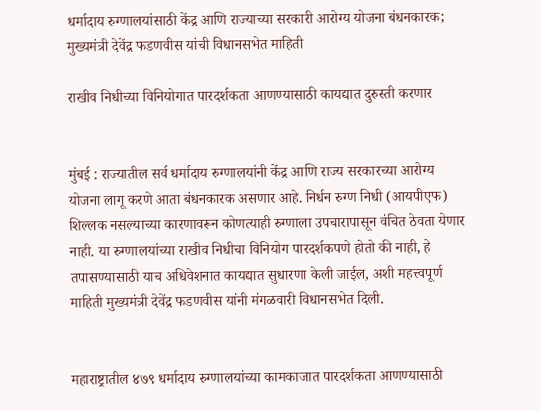धर्मादाय रुग्णालयांसाठी केंद्र आणि राज्याच्या सरकारी आरोग्य योजना बंधनकारक; मुख्यमंत्री देवेंद्र फडणवीस यांची विधानसभेत माहिती

राखीव निधीच्या विनियोगात पारदर्शकता आणण्यासाठी कायद्यात दुरुस्ती करणार


मुंबई : राज्यातील सर्व धर्मादाय रुग्णालयांनी केंद्र आणि राज्य सरकारच्या आरोग्य योजना लागू करणे आता बंधनकारक असणार आहे. निर्धन रुग्ण निधी (आयपीएफ) शिल्लक नसल्याच्या कारणावरून कोणत्याही रुग्णाला उपचारापासून वंचित ठेवता येणार नाही. या रुग्णालयांच्या राखीव निधीचा विनियोग पारदर्शकपणे होतो की नाही, हे तपासण्यासाठी याच अधिवेशनात कायद्यात सुधारणा केली जाईल, अशी महत्त्वपूर्ण माहिती मुख्यमंत्री देवेंद्र फडणवीस यांनी मंगळवारी विधानसभेत दिली.


महाराष्ट्रातील ४७९ धर्मादाय रुग्णालयांच्या कामकाजात पारदर्शकता आणण्यासाठी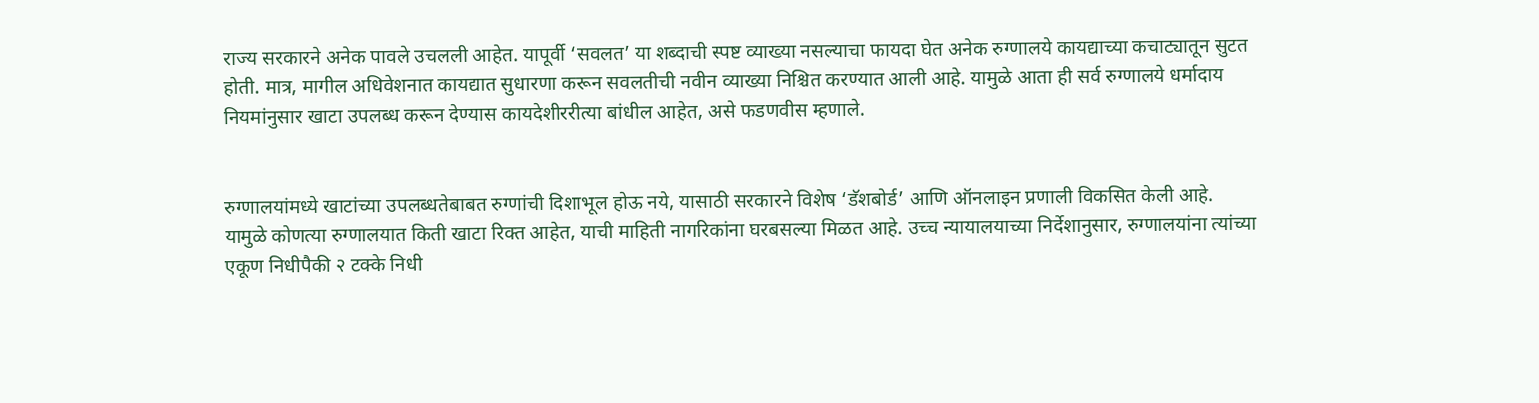राज्य सरकारने अनेक पावले उचलली आहेत. यापूर्वी ‘सवलत’ या शब्दाची स्पष्ट व्याख्या नसल्याचा फायदा घेत अनेक रुग्णालये कायद्याच्या कचाट्यातून सुटत होती. मात्र, मागील अधिवेशनात कायद्यात सुधारणा करून सवलतीची नवीन व्याख्या निश्चित करण्यात आली आहे. यामुळे आता ही सर्व रुग्णालये धर्मादाय नियमांनुसार खाटा उपलब्ध करून देण्यास कायदेशीररीत्या बांधील आहेत, असे फडणवीस म्हणाले.


रुग्णालयांमध्ये खाटांच्या उपलब्धतेबाबत रुग्णांची दिशाभूल होऊ नये, यासाठी सरकारने विशेष ‘डॅशबोर्ड’ आणि ऑनलाइन प्रणाली विकसित केली आहे. यामुळे कोणत्या रुग्णालयात किती खाटा रिक्त आहेत, याची माहिती नागरिकांना घरबसल्या मिळत आहे. उच्च न्यायालयाच्या निर्देशानुसार, रुग्णालयांना त्यांच्या एकूण निधीपैकी २ टक्के निधी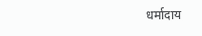धर्मादाय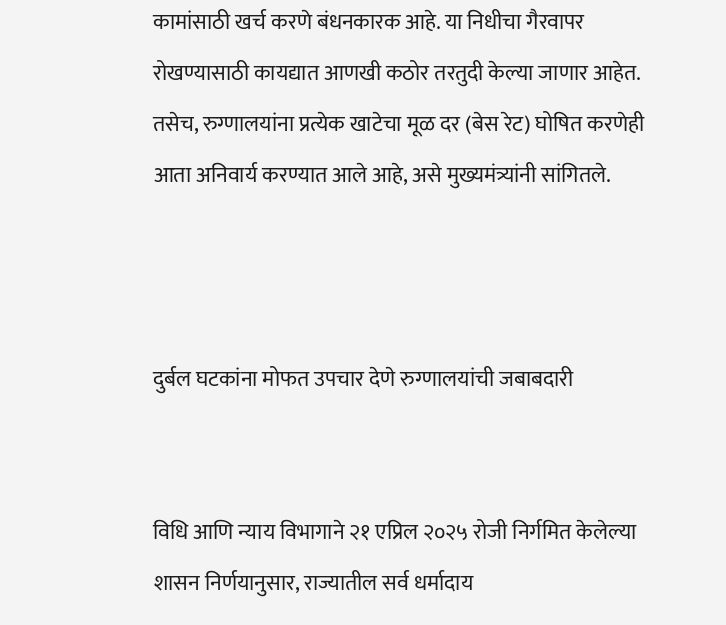कामांसाठी खर्च करणे बंधनकारक आहे. या निधीचा गैरवापर रोखण्यासाठी कायद्यात आणखी कठोर तरतुदी केल्या जाणार आहेत. तसेच, रुग्णालयांना प्रत्येक खाटेचा मूळ दर (बेस रेट) घोषित करणेही आता अनिवार्य करण्यात आले आहे, असे मुख्यमंत्र्यांनी सांगितले.



दुर्बल घटकांना मोफत उपचार देणे रुग्णालयांची जबाबदारी


विधि आणि न्याय विभागाने २१ एप्रिल २०२५ रोजी निर्गमित केलेल्या शासन निर्णयानुसार, राज्यातील सर्व धर्मादाय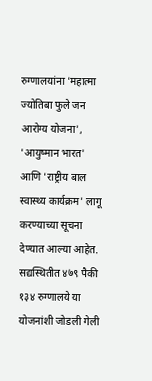रुग्णालयांना 'महात्मा ज्योतिबा फुले जन आरोग्य योजना', 'आयुष्मान भारत' आणि 'राष्ट्रीय बाल स्वास्थ्य कार्यक्रम' लागू करण्याच्या सूचना देण्यात आल्या आहेत. सद्यस्थितीत ४७९ पैकी १३४ रुग्णालये या योजनांशी जोडली गेली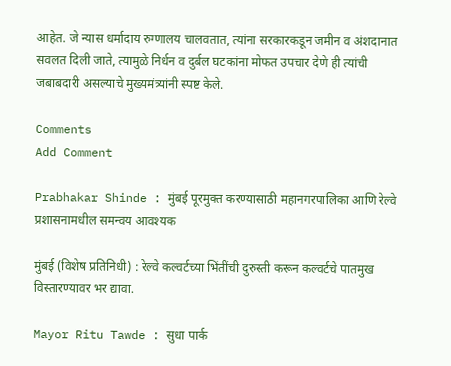आहेत. जे न्यास धर्मादाय रुग्णालय चालवतात, त्यांना सरकारकडून जमीन व अंशदानात सवलत दिली जाते, त्यामुळे निर्धन व दुर्बल घटकांना मोफत उपचार देणे ही त्यांची जबाबदारी असल्याचे मुख्यमंत्र्यांनी स्पष्ट केले.

Comments
Add Comment

Prabhakar Shinde : मुंबई पूरमुक्त करण्यासाठी महानगरपालिका आणि रेल्वे प्रशासनामधील समन्वय आवश्यक

मुंबई (विशेष प्रतिनिधी) : रेल्वे कल्वर्टच्या भिंतींची दुरुस्ती करून कल्वर्टचे पातमुख विस्तारण्यावर भर द्यावा.

Mayor Ritu Tawde : सुधा पार्क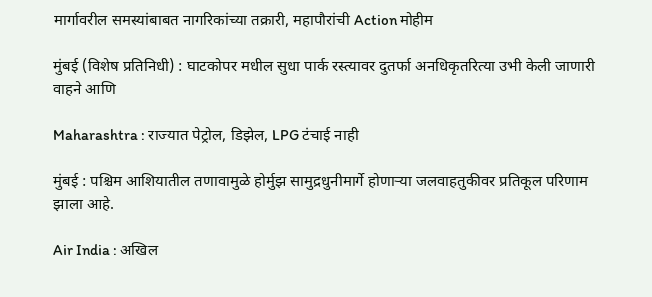मार्गावरील समस्यांबाबत नागरिकांच्या तक्रारी, महापौरांची Action मोहीम

मुंबई (विशेष प्रतिनिधी) : घाटकोपर मधील सुधा पार्क रस्त्यावर दुतर्फा अनधिकृतरित्या उभी केली जाणारी वाहने आणि

Maharashtra : राज्यात पेट्रोल, डिझेल, LPG टंचाई नाही

मुंबई : पश्चिम आशियातील तणावामुळे होर्मुझ सामुद्रधुनीमार्गे होणाऱ्या जलवाहतुकीवर प्रतिकूल परिणाम झाला आहे.

Air India : अखिल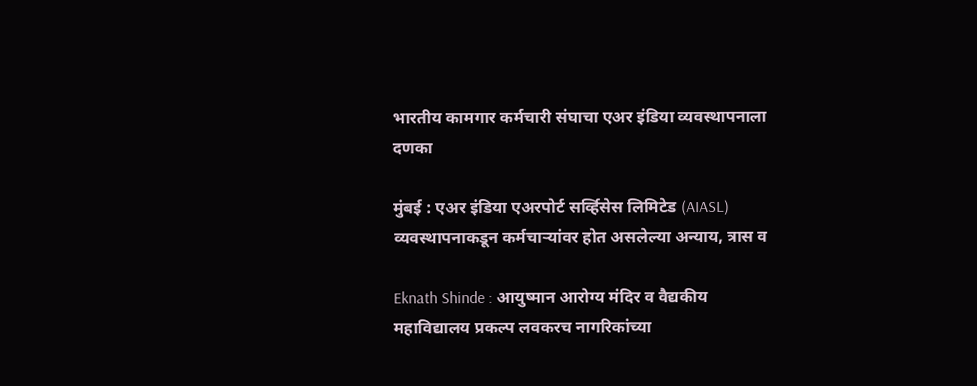भारतीय कामगार कर्मचारी संघाचा एअर इंडिया व्यवस्थापनाला दणका

मुंबई : एअर इंडिया एअरपोर्ट सर्व्हिसेस लिमिटेड (AIASL) व्यवस्थापनाकडून कर्मचाऱ्यांवर होत असलेल्या अन्याय, त्रास व

Eknath Shinde : आयुष्मान आरोग्य मंदिर व वैद्यकीय महाविद्यालय प्रकल्प लवकरच नागरिकांच्या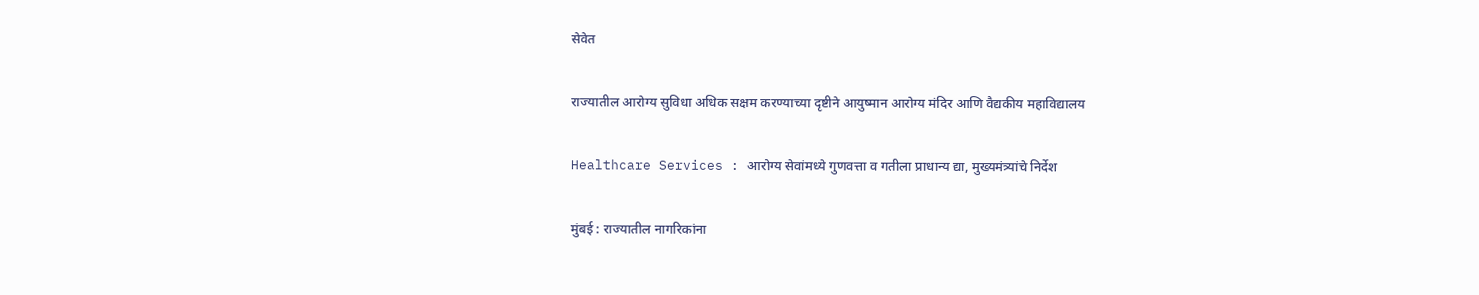सेवेत

राज्यातील आरोग्य सुविधा अधिक सक्षम करण्याच्या दृष्टीने आयुष्मान आरोग्य मंदिर आणि वैद्यकीय महाविद्यालय

Healthcare Services : आरोग्य सेवांमध्ये गुणवत्ता व गतीला प्राधान्य द्या, मुख्यमंत्र्यांचे निर्देश

मुंबई : राज्यातील नागरिकांना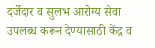दर्जेदार व सुलभ आरोग्य सेवा उपलब्ध करून देण्यासाठी केंद्र व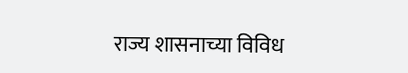राज्य शासनाच्या विविध